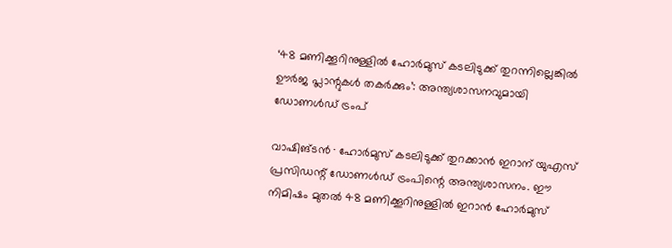‘48 മണിക്കൂറിനുള്ളിൽ ഹോർമുസ് കടലിടുക്ക് തുറന്നില്ലെങ്കിൽ ഊർജ പ്ലാന്റുകൾ തകർക്കും’: അന്ത്യശാസനവുമായി ഡോണൾഡ് ട്രംപ്

വാഷിങ്ടൻ ∙ ഹോർമുസ് കടലിടുക്ക് തുറക്കാൻ ഇറാന് യുഎസ് പ്രസിഡന്റ് ഡോണൾഡ് ട്രംപിന്റെ അന്ത്യശാസനം. ഈ നിമിഷം മുതൽ 48 മണിക്കൂറിനുള്ളിൽ ഇറാൻ ഹോർമുസ്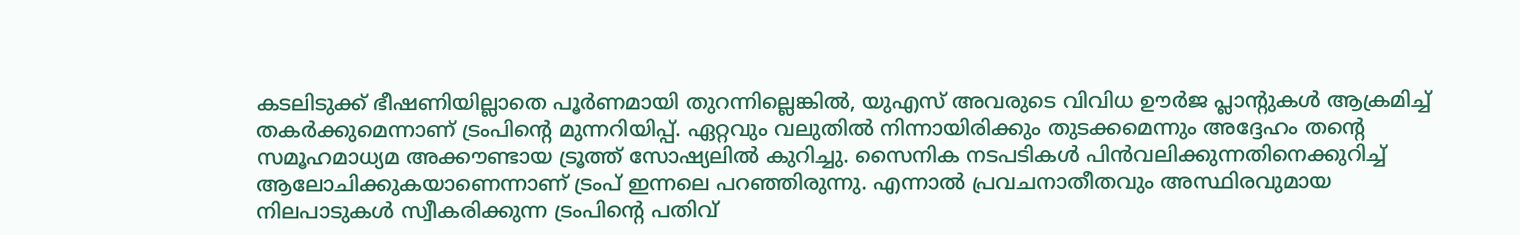കടലിടുക്ക് ഭീഷണിയില്ലാതെ പൂർണമായി തുറന്നില്ലെങ്കിൽ, യുഎസ് അവരുടെ വിവിധ ഊർജ പ്ലാന്റുകൾ ആക്രമിച്ച് തകർക്കുമെന്നാണ് ട്രംപിന്റെ മുന്നറിയിപ്പ്. ഏറ്റവും വലുതിൽ നിന്നായിരിക്കും തുടക്കമെന്നും അദ്ദേഹം തന്റെ സമൂഹമാധ്യമ അക്കൗണ്ടായ ട്രൂത്ത് സോഷ്യലിൽ കുറിച്ചു. സൈനിക നടപടികൾ പിൻവലിക്കുന്നതിനെക്കുറിച്ച് ആലോചിക്കുകയാണെന്നാണ് ട്രംപ് ഇന്നലെ പറഞ്ഞിരുന്നു. എന്നാൽ പ്രവചനാതീതവും അസ്ഥിരവുമായ നിലപാടുകൾ സ്വീകരിക്കുന്ന ട്രംപിന്റെ പതിവ്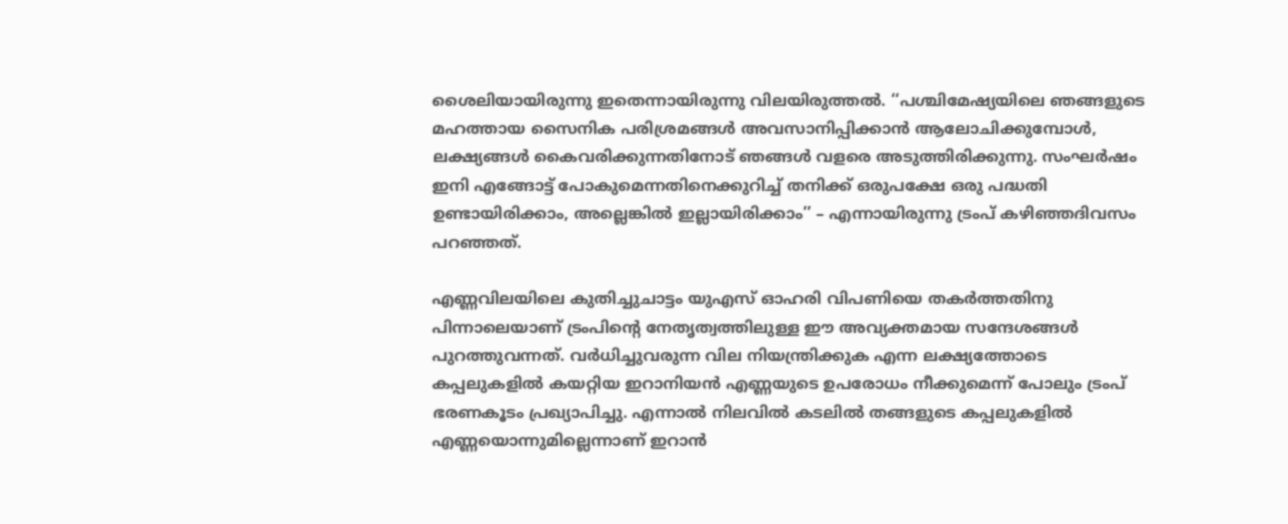ശൈലിയായിരുന്നു ഇതെന്നായിരുന്നു വിലയിരുത്തൽ. ‘‘പശ്ചിമേഷ്യയിലെ ഞങ്ങളുടെ മഹത്തായ സൈനിക പരിശ്രമങ്ങൾ അവസാനിപ്പിക്കാൻ ആലോചിക്കുമ്പോൾ, ലക്ഷ്യങ്ങൾ കൈവരിക്കുന്നതിനോട് ഞങ്ങൾ വളരെ അടുത്തിരിക്കുന്നു. സംഘർഷം ഇനി എങ്ങോട്ട് പോകുമെന്നതിനെക്കുറിച്ച് തനിക്ക് ഒരുപക്ഷേ ഒരു പദ്ധതി ഉണ്ടായിരിക്കാം, അല്ലെങ്കിൽ ഇല്ലായിരിക്കാം’’ – എന്നായിരുന്നു ട്രംപ് കഴിഞ്ഞദിവസം പറഞ്ഞത്.

എണ്ണവിലയിലെ കുതിച്ചുചാട്ടം യുഎസ് ഓഹരി വിപണിയെ തകർത്തതിനു പിന്നാലെയാണ് ട്രംപിന്റെ നേതൃത്വത്തിലുള്ള ഈ അവ്യക്തമായ സന്ദേശങ്ങൾ പുറത്തുവന്നത്. വർധിച്ചുവരുന്ന വില നിയന്ത്രിക്കുക എന്ന ലക്ഷ്യത്തോടെ കപ്പലുകളിൽ കയറ്റിയ ഇറാനിയൻ എണ്ണയുടെ ഉപരോധം നീക്കുമെന്ന് പോലും ട്രംപ് ഭരണകൂടം പ്രഖ്യാപിച്ചു. എന്നാൽ നിലവിൽ കടലിൽ തങ്ങളുടെ കപ്പലുകളിൽ എണ്ണയൊന്നുമില്ലെന്നാണ് ഇറാൻ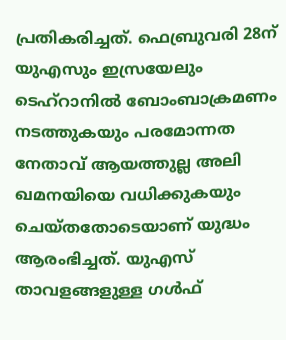പ്രതികരിച്ചത്. ഫെബ്രുവരി 28ന് യുഎസും ഇസ്രയേലും ടെഹ്‌റാനിൽ ബോംബാക്രമണം നടത്തുകയും പരമോന്നത നേതാവ് ആയത്തുല്ല അലി ഖമനയിയെ വധിക്കുകയും ചെയ്തതോടെയാണ് യുദ്ധം ആരംഭിച്ചത്. യുഎസ് താവളങ്ങളുള്ള ഗൾഫ്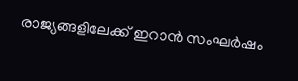രാജ്യങ്ങളിലേക്ക് ഇറാൻ സംഘർഷം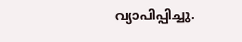വ്യാപിപ്പിച്ചു.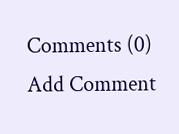Comments (0)
Add Comment